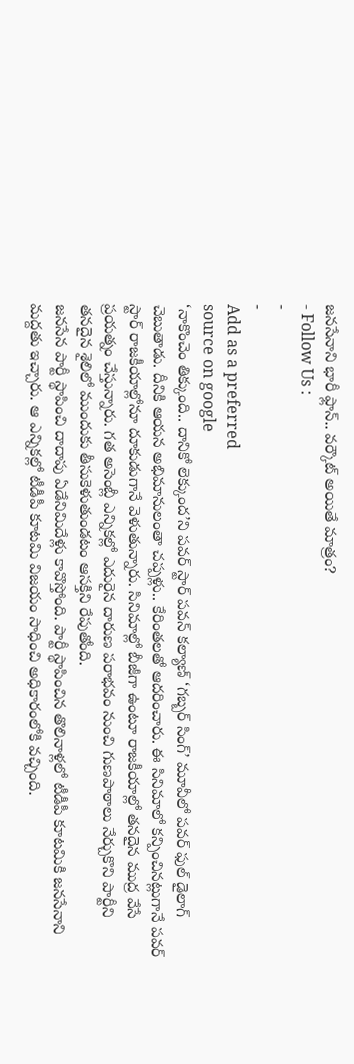జనసేనాని భారీ ఫ్లాన్.. వర్కౌట్ అయితే మాత్రం?
- Follow Us :
-
-
Add as a preferred
source on google
‘నాకొంచెం తిక్కుంది.. దానికో లెక్కుంద’ని పవర్ స్టార్ పవన్ కల్యాణ్ ‘గబ్బర్ సింగ్’ మూవీలో పవర్ ఫుల్ డైలాగ్ చెబుతాడు. దీనికి ఆయన అభిమానులంతా చప్పళ్లు.. కేరింతలతో ఆదరించారు. ఈ సినిమాలో కన్పించినట్లుగానే పవర్ స్టార్ రాజకీయాల్లోనూ దూకుడుగానే వెళుతున్నారు. సినిమాల్లో బీజీగా ఉంటూ రాజకీయాల్లో తనదైన ముద్ర వేసే ప్రయత్నం చేస్తున్నారు. గత అసెంబ్లీ ఎన్నికల్లో ఎదురైన దారుణ పరాభవం నుంచి గుణపాఠాలు నేర్చుకొని పార్టీని తనదైన శైలిలో ముందుకు తీసుకెళుతుండటం ఆసక్తిని రేపుతోంది.
జనసేన పార్టీ స్థాపించి దాదాపు ఏడేనిమిదేళ్లు కావొస్తోంది. పార్టీ స్థాపించిన తొలినాళ్లలో టీడీపీ కూటమికి జనసేనాని మద్దతు ఇచ్చారు. ఆ ఎన్నికల్లో టీడీపీ కూటమి విజయం సాధించి అధికారంలోకి వచ్చింది.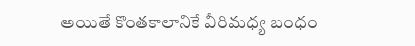అయితే కొంతకాలానికే వీరిమధ్య బంధం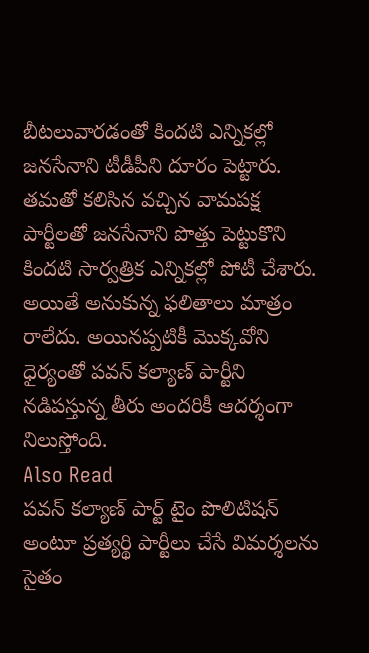బీటలువారడంతో కిందటి ఎన్నికల్లో జనసేనాని టీడీపీని దూరం పెట్టారు. తమతో కలిసిన వచ్చిన వామపక్ష పార్టీలతో జనసేనాని పొత్తు పెట్టుకొని కిందటి సార్వత్రిక ఎన్నికల్లో పోటీ చేశారు. అయితే అనుకున్న ఫలితాలు మాత్రం రాలేదు. అయినప్పటికీ మొక్కవోని ధైర్యంతో పవన్ కల్యాణ్ పార్టీని నడిపస్తున్న తీరు అందరికీ ఆదర్శంగా నిలుస్తోంది.
Also Read
పవన్ కల్యాణ్ పార్ట్ టైం పొలిటిషన్ అంటూ ప్రత్యర్థి పార్టీలు చేసే విమర్శలను సైతం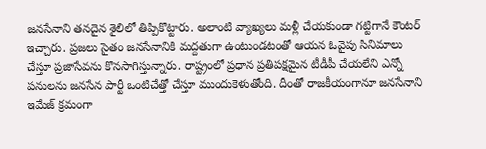జనసేనాని తనదైన శైలిలో తిప్పికొట్టారు. అలాంటి వ్యాఖ్యలు మళ్లీ చేయకుండా గట్టిగానే కౌంటర్ ఇచ్చారు. ప్రజలు సైతం జనసేనానికి మద్దతుగా ఉంటుండటంతో ఆయన ఓవైపు సినిమాలు చేస్తూ ప్రజాసేవను కొనసాగిస్తున్నారు. రాష్ట్రంలో ప్రధాన ప్రతిపక్షమైన టీడీపీ చేయలేని ఎన్నో పనులను జనసేన పార్టీ ఒంటిచేత్తో చేస్తూ ముందుకెళుతోంది. దీంతో రాజకీయంగానూ జనసేనాని ఇమేజ్ క్రమంగా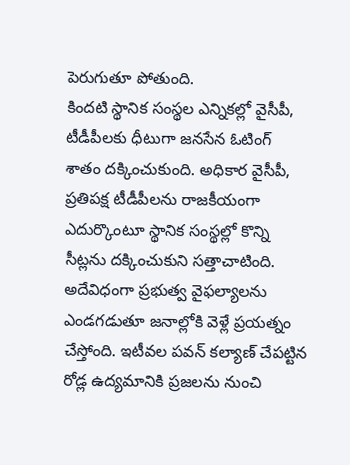పెరుగుతూ పోతుంది.
కిందటి స్థానిక సంస్థల ఎన్నికల్లో వైసీపీ, టీడీపీలకు ధీటుగా జనసేన ఓటింగ్ శాతం దక్కించుకుంది. అధికార వైసీపీ, ప్రతిపక్ష టీడీపీలను రాజకీయంగా ఎదుర్కొంటూ స్థానిక సంస్థల్లో కొన్ని సీట్లను దక్కించుకుని సత్తాచాటింది. అదేవిధంగా ప్రభుత్వ వైఫల్యాలను ఎండగడుతూ జనాల్లోకి వెళ్లే ప్రయత్నం చేస్తోంది. ఇటీవల పవన్ కల్యాణ్ చేపట్టిన రోడ్ల ఉద్యమానికి ప్రజలను నుంచి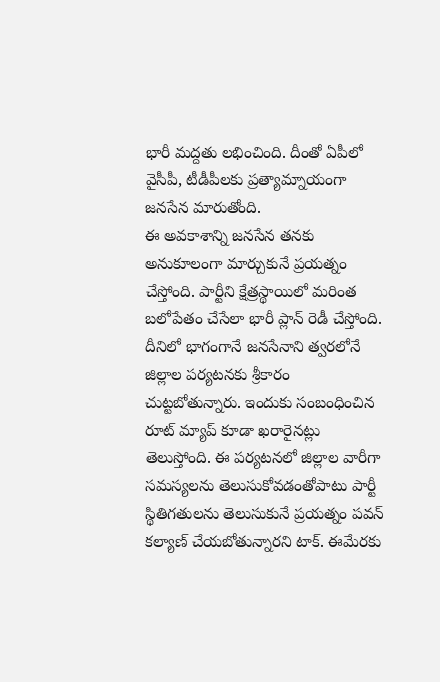భారీ మద్దతు లభించింది. దీంతో ఏపీలో వైసీపీ, టీడీపీలకు ప్రత్యామ్నాయంగా జనసేన మారుతోంది.
ఈ అవకాశాన్ని జనసేన తనకు అనుకూలంగా మార్చుకునే ప్రయత్నం చేస్తోంది. పార్టీని క్షేత్రస్థాయిలో మరింత బలోపేతం చేసేలా భారీ ప్లాన్ రెడీ చేస్తోంది. దీనిలో భాగంగానే జనసేనాని త్వరలోనే జిల్లాల పర్యటనకు శ్రీకారం చుట్టబోతున్నారు. ఇందుకు సంబంధించిన రూట్ మ్యాప్ కూడా ఖరారైనట్లు తెలుస్తోంది. ఈ పర్యటనలో జిల్లాల వారీగా సమస్యలను తెలుసుకోవడంతోపాటు పార్టీ స్థితిగతులను తెలుసుకునే ప్రయత్నం పవన్ కల్యాణ్ చేయబోతున్నారని టాక్. ఈమేరకు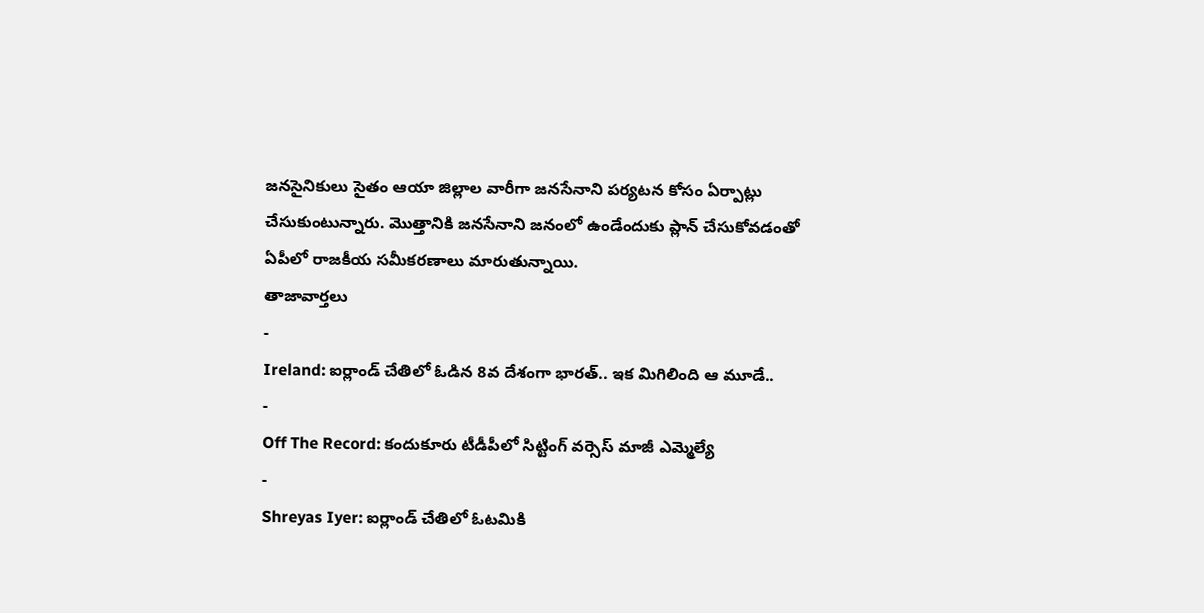జనసైనికులు సైతం ఆయా జిల్లాల వారీగా జనసేనాని పర్యటన కోసం ఏర్పాట్లు చేసుకుంటున్నారు. మొత్తానికి జనసేనాని జనంలో ఉండేందుకు ప్లాన్ చేసుకోవడంతో ఏపీలో రాజకీయ సమీకరణాలు మారుతున్నాయి.
తాజావార్తలు
-
Ireland: ఐర్లాండ్ చేతిలో ఓడిన 8వ దేశంగా భారత్.. ఇక మిగిలింది ఆ మూడే..
-
Off The Record: కందుకూరు టీడీపీలో సిట్టింగ్ వర్సెస్ మాజీ ఎమ్మెల్యే
-
Shreyas Iyer: ఐర్లాండ్ చేతిలో ఓటమికి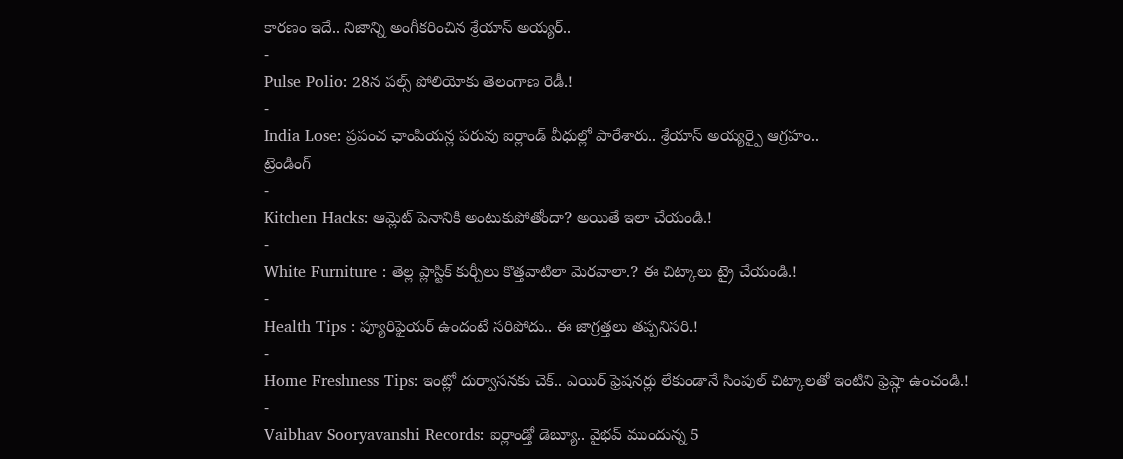కారణం ఇదే.. నిజాన్ని అంగీకరించిన శ్రేయాస్ అయ్యర్..
-
Pulse Polio: 28న పల్స్ పోలియోకు తెలంగాణ రెడీ.!
-
India Lose: ప్రపంచ ఛాంపియన్ల పరువు ఐర్లాండ్ వీధుల్లో పారేశారు.. శ్రేయాస్ అయ్యర్పై ఆగ్రహం..
ట్రెండింగ్
-
Kitchen Hacks: ఆమ్లెట్ పెనానికి అంటుకుపోతోందా? అయితే ఇలా చేయండి.!
-
White Furniture : తెల్ల ప్లాస్టిక్ కుర్చీలు కొత్తవాటిలా మెరవాలా.? ఈ చిట్కాలు ట్రై చేయండి.!
-
Health Tips : ప్యూరిఫైయర్ ఉందంటే సరిపోదు.. ఈ జాగ్రత్తలు తప్పనిసరి.!
-
Home Freshness Tips: ఇంట్లో దుర్వాసనకు చెక్.. ఎయిర్ ఫ్రెషనర్లు లేకుండానే సింపుల్ చిట్కాలతో ఇంటిని ఫ్రెష్గా ఉంచండి.!
-
Vaibhav Sooryavanshi Records: ఐర్లాండ్తో డెబ్యూ.. వైభవ్ ముందున్న 5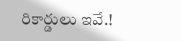రికార్డులు ఇవే.!